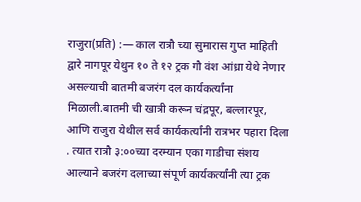राजुरा(प्रति) :— काल रात्रौ च्या सुमारास गुप्त माहिती द्वारे नागपूर येथुन १० ते १२ ट्रक गौ वंश आंध्रा येथे नेणार असल्याची बातमी बजरंग दल कार्यकर्त्यांना मिळाली.बातमी ची खात्री करून चंद्रपूर, बल्लारपूर, आणि राजुरा येथील सर्व कार्यकर्त्यांनी रात्रभर पहारा दिला . त्यात रात्रौ ३:००च्या दरम्यान एका गाडीचा संशय आल्याने बजरंग दलाच्या संपूर्ण कार्यकर्त्यांनी त्या ट्रक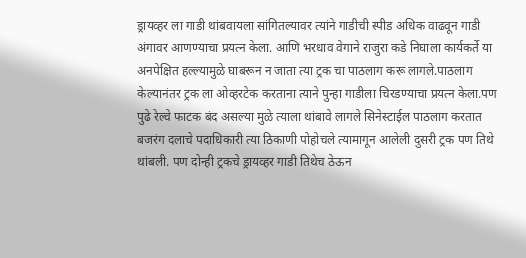ड्रायव्हर ला गाडी थांबवायला सांगितल्यावर त्यांने गाडीची स्पीड अधिक वाढवून गाडी अंगावर आणण्याचा प्रयत्न केला. आणि भरधाव वेगाने राजुरा कडे निघाला कार्यकर्ते या अनपेक्षित हल्ल्यामुळे घाबरून न जाता त्या ट्रक चा पाठलाग करू लागले.पाठलाग केल्यानंतर ट्रक ला ओव्हरटेक करताना त्याने पुन्हा गाडीला चिरडण्याचा प्रयत्न केला.पण पुढे रेल्वे फाटक बंद असल्या मुळे त्याला थांबावे लागले सिनेस्टाईल पाठलाग करतात बजरंग दलाचे पदाधिकारी त्या ठिकाणी पोहोचले त्यामागून आलेली दुसरी ट्रक पण तिथे थांबली. पण दोन्ही ट्रकचे ड्रायव्हर गाडी तिथेच ठेऊन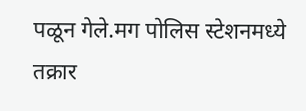पळून गेले.मग पोलिस स्टेशनमध्ये तक्रार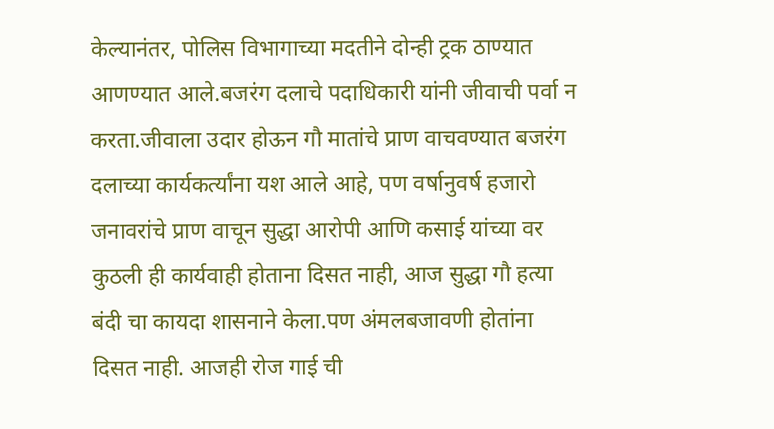केल्यानंतर, पोलिस विभागाच्या मदतीने दोन्ही ट्रक ठाण्यात आणण्यात आले.बजरंग दलाचे पदाधिकारी यांनी जीवाची पर्वा न करता.जीवाला उदार होऊन गौ मातांचे प्राण वाचवण्यात बजरंग दलाच्या कार्यकर्त्यांना यश आले आहे, पण वर्षानुवर्ष हजारो जनावरांचे प्राण वाचून सुद्धा आरोपी आणि कसाई यांच्या वर कुठली ही कार्यवाही होताना दिसत नाही, आज सुद्धा गौ हत्या बंदी चा कायदा शासनाने केला.पण अंमलबजावणी होतांना दिसत नाही. आजही रोज गाई ची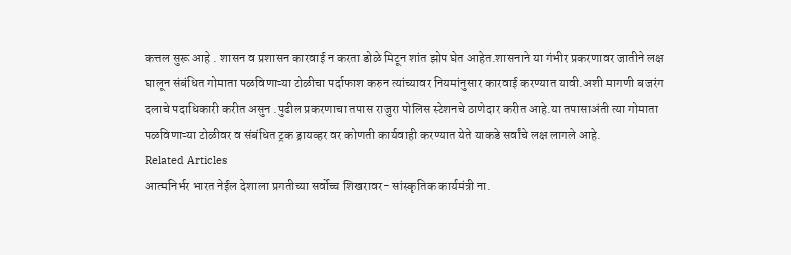कत्तल सुरू आहे . शासन व प्रशासन कारवाई न करता डोळे मिटून शांत झोप घेत आहेत.शासनाने या गंभीर प्रकरणावर जातीने लक्ष घालून संबंधित गोमाता पळविणाऱ्या टोळीचा पर्दाफाश करुन त्यांच्यावर नियमांनुसार कारवाई करण्यात यावी.अशी मागणी बजरंग दलाचे पदाधिकारी करीत असुन .पुढील प्रकरणाचा तपास राजुरा पोलिस स्टेशनचे ठाणेदार करीत आहे.या तपासाअंती त्या गोमाता पळविणाऱ्या टोळीवर व संबंधित ट्रक ड्रायव्हर वर कोणती कार्यवाही करण्यात येते याकडे सर्वांचे लक्ष लागले आहे.
Related Articles
आत्मनिर्भर भारत नेईल देशाला प्रगतीच्या सर्वोच्च शिखरावर- सांस्कृतिक कार्यमंत्री ना.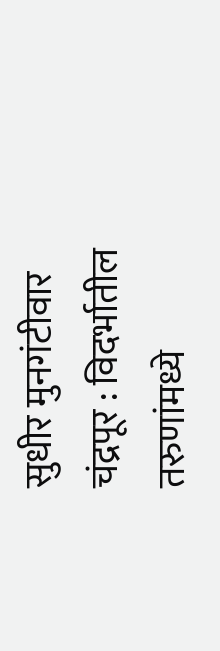सुधीर मुनगंटीवार
चंद्रपूर : विदर्भातील तरुणांमध्ये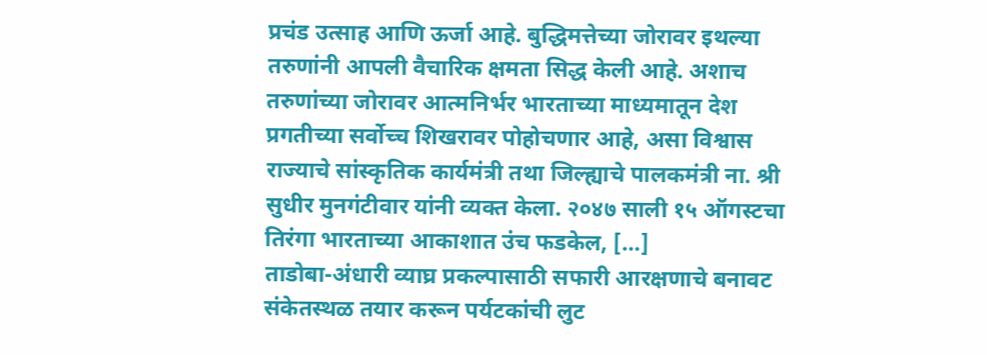प्रचंड उत्साह आणि ऊर्जा आहे. बुद्धिमत्तेच्या जोरावर इथल्या तरुणांनी आपली वैचारिक क्षमता सिद्ध केली आहे. अशाच तरुणांच्या जोरावर आत्मनिर्भर भारताच्या माध्यमातून देश प्रगतीच्या सर्वोच्च शिखरावर पोहोचणार आहे, असा विश्वास राज्याचे सांस्कृतिक कार्यमंत्री तथा जिल्ह्याचे पालकमंत्री ना. श्री सुधीर मुनगंटीवार यांनी व्यक्त केला. २०४७ साली १५ ऑगस्टचा तिरंगा भारताच्या आकाशात उंच फडकेल, […]
ताडोबा-अंधारी व्याघ्र प्रकल्पासाठी सफारी आरक्षणाचे बनावट संकेतस्थळ तयार करून पर्यटकांची लुट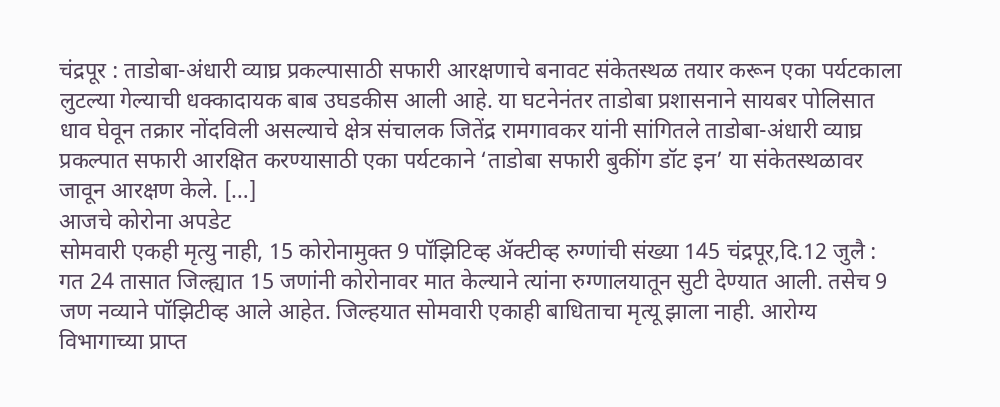चंद्रपूर : ताडोबा-अंधारी व्याघ्र प्रकल्पासाठी सफारी आरक्षणाचे बनावट संकेतस्थळ तयार करून एका पर्यटकाला लुटल्या गेल्याची धक्कादायक बाब उघडकीस आली आहे. या घटनेनंतर ताडोबा प्रशासनाने सायबर पोलिसात धाव घेवून तक्रार नोंदविली असल्याचे क्षेत्र संचालक जितेंद्र रामगावकर यांनी सांगितले ताडोबा-अंधारी व्याघ्र प्रकल्पात सफारी आरक्षित करण्यासाठी एका पर्यटकाने ‘ताडोबा सफारी बुकींग डॉट इन’ या संकेतस्थळावर जावून आरक्षण केले. […]
आजचे कोरोना अपडेट
सोमवारी एकही मृत्यु नाही, 15 कोरोनामुक्त 9 पॉझिटिव्ह ॲक्टीव्ह रुग्णांची संख्या 145 चंद्रपूर,दि.12 जुलै : गत 24 तासात जिल्ह्यात 15 जणांनी कोरोनावर मात केल्याने त्यांना रुग्णालयातून सुटी देण्यात आली. तसेच 9 जण नव्याने पॉझिटीव्ह आले आहेत. जिल्हयात सोमवारी एकाही बाधिताचा मृत्यू झाला नाही. आरोग्य विभागाच्या प्राप्त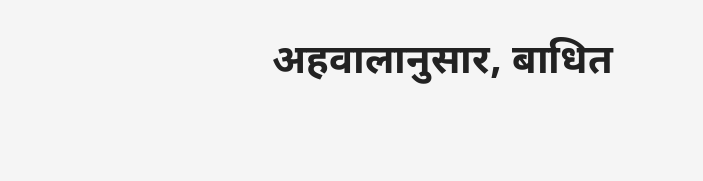अहवालानुसार, बाधित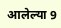आलेल्या 9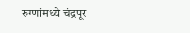रुग्णांमध्ये चंद्रपूर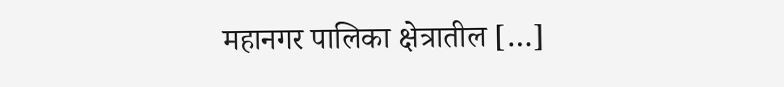महानगर पालिका क्षेत्रातील […]